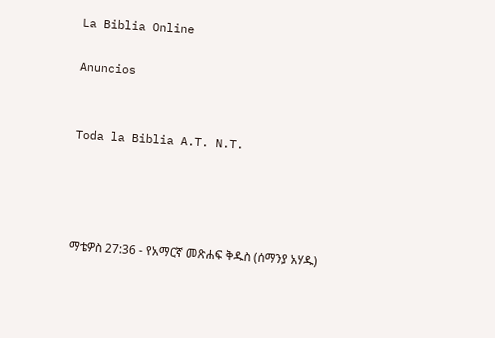La Biblia Online

Anuncios


Toda la Biblia A.T. N.T.




ማቴዎስ 27:36 - የአማርኛ መጽሐፍ ቅዱስ (ሰማንያ አሃዱ)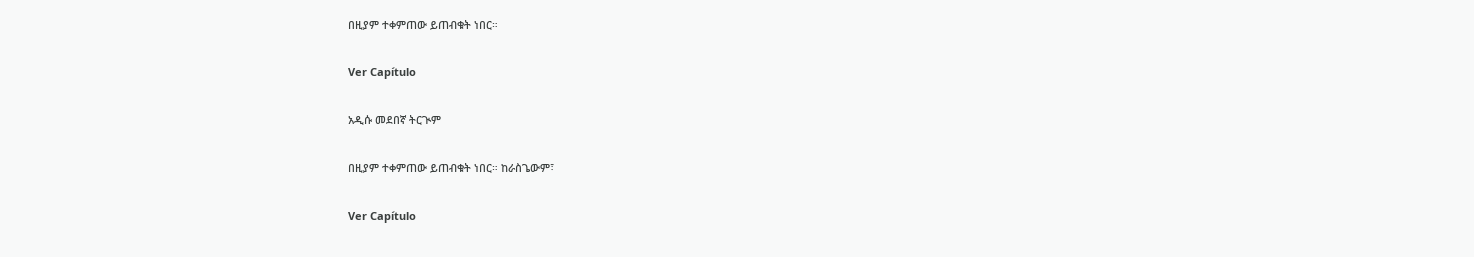በዚያም ተቀምጠው ይጠብቁት ነበር።

Ver Capítulo

አዲሱ መደበኛ ትርጒም

በዚያም ተቀምጠው ይጠብቁት ነበር። ከራስጌውም፣

Ver Capítulo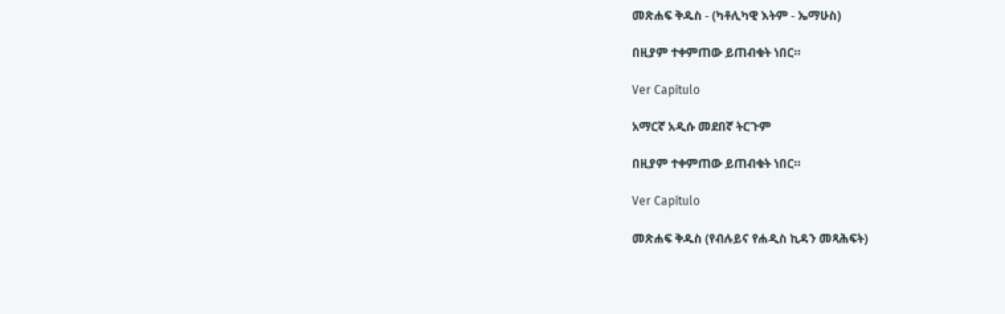መጽሐፍ ቅዱስ - (ካቶሊካዊ እትም - ኤማሁስ)

በዚያም ተቀምጠው ይጠብቁት ነበር።

Ver Capítulo

አማርኛ አዲሱ መደበኛ ትርጉም

በዚያም ተቀምጠው ይጠብቁት ነበር።

Ver Capítulo

መጽሐፍ ቅዱስ (የብሉይና የሐዲስ ኪዳን መጻሕፍት)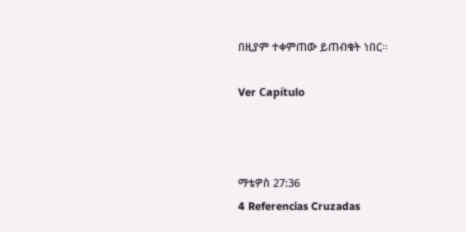በዚያም ተቀምጠው ይጠብቁት ነበር።

Ver Capítulo



ማቴዎስ 27:36
4 Referencias Cruzadas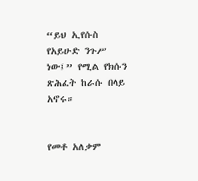“ይህ ኢየሱስ የአይሁድ ንጉሥ ነው፤” የሚል የክሱን ጽሕፈት ከራሱ በላይ አኖሩ።


የመቶ አለቃም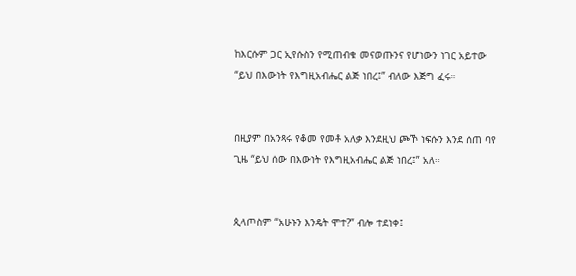ከእርሱም ጋር ኢየሱስን የሚጠብቁ መናወጡንና የሆነውን ነገር አይተው “ይህ በእውነት የእግዚአብሔር ልጅ ነበረ፤” ብለው እጅግ ፈሩ።


በዚያም በአንጻሩ የቆመ የመቶ አለቃ እንደዚህ ጮኾ ነፍሱን እንደ ሰጠ ባየ ጊዜ “ይህ ሰው በእውነት የእግዚአብሔር ልጅ ነበረ፤” አለ።


ጲላጦስም “አሁኑን እንዴት ሞተ?” ብሎ ተደነቀ፤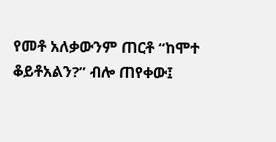የመቶ አለቃውንም ጠርቶ “ከሞተ ቆይቶአልን?” ብሎ ጠየቀው፤